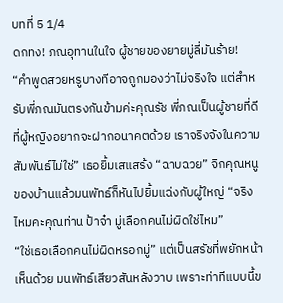บทที่ 5 1/4
ดกทง! ภณอุทานในใจ ผู้ชายของยายมู่ลี่มันร้าย!
“คำพูดสวยหรูบางทีอาจถูกมองว่าไม่จริงใจ แต่สำหรับพี่ภณมันตรงกันข้ามค่ะคุณรัช พี่ภณเป็นผู้ชายที่ดีที่ผู้หญิงอยากจะฝากอนาคตด้วย เราจริงจังในความสัมพันธ์ไม่ใช่” เธอยิ้มเสแสร้ง “ฉาบฉวย” จิกคุณหนูของบ้านแล้วมนพัทธ์ก็หันไปยิ้มแฉ่งกับผู้ใหญ่ “จริงไหมคะคุณท่าน ป้าจ๋า มู่เลือกคนไม่ผิดใช่ไหม”
“ใช่เธอเลือกคนไม่ผิดหรอกมู่” แต่เป็นสรัชที่พยักหน้าเห็นด้วย มนพัทธ์เสียวสันหลังวาบ เพราะท่าทีแบบนี้ข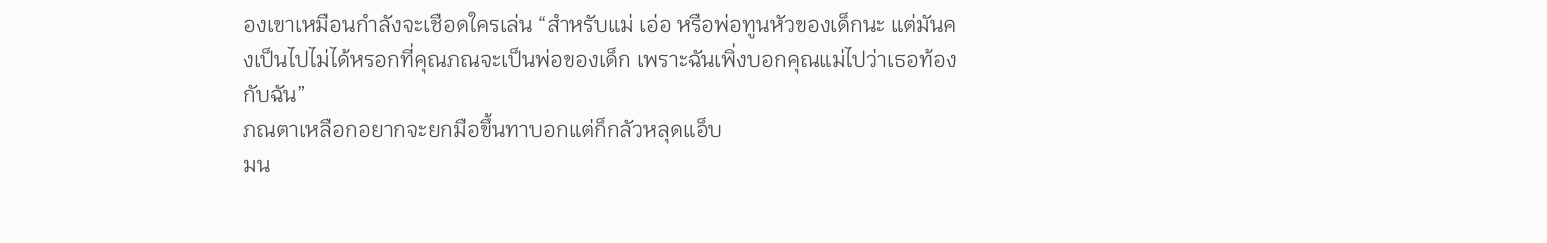องเขาเหมือนกำลังจะเชือดใครเล่น “สำหรับแม่ เอ่อ หรือพ่อทูนหัวของเด็กนะ แต่มันคงเป็นไปไม่ได้หรอกที่คุณภณจะเป็นพ่อของเด็ก เพราะฉันเพิ่งบอกคุณแม่ไปว่าเธอท้องกับฉัน”
ภณตาเหลือกอยากจะยกมือขึ้นทาบอกแต่ก็กลัวหลุดแอ็บ
มน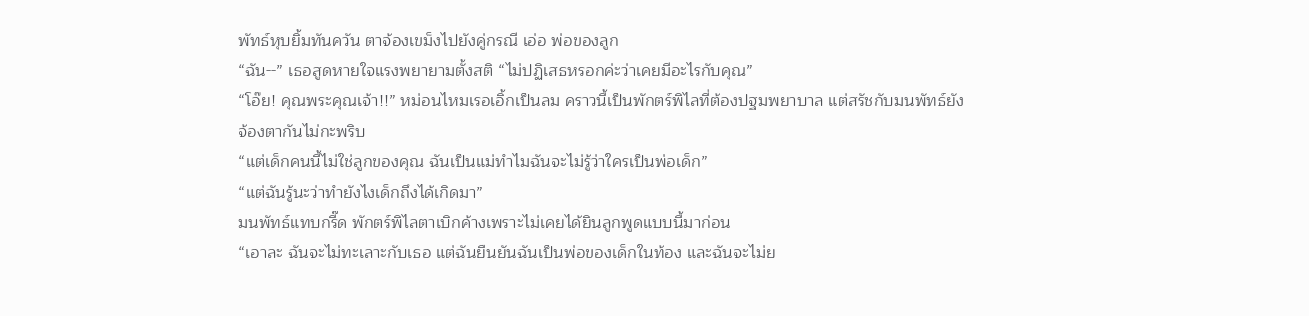พัทธ์หุบยิ้มทันควัน ตาจ้องเขม็งไปยังคู่กรณี เอ่อ พ่อของลูก
“ฉัน--” เธอสูดหายใจแรงพยายามตั้งสติ “ไม่ปฏิเสธหรอกค่ะว่าเคยมีอะไรกับคุณ”
“โอ๊ย! คุณพระคุณเจ้า!!” หม่อนไหมเรอเอิ้กเป็นลม คราวนี้เป็นพักตร์พิไลที่ต้องปฐมพยาบาล แต่สรัชกับมนพัทธ์ยังจ้องตากันไม่กะพริบ
“แต่เด็กคนนี้ไม่ใช่ลูกของคุณ ฉันเป็นแม่ทำไมฉันจะไม่รู้ว่าใครเป็นพ่อเด็ก”
“แต่ฉันรู้นะว่าทำยังไงเด็กถึงได้เกิดมา”
มนพัทธ์แทบกรี๊ด พักตร์พิไลตาเบิกค้างเพราะไม่เคยได้ยินลูกพูดแบบนี้มาก่อน
“เอาละ ฉันจะไม่ทะเลาะกับเธอ แต่ฉันยืนยันฉันเป็นพ่อของเด็กในท้อง และฉันจะไม่ย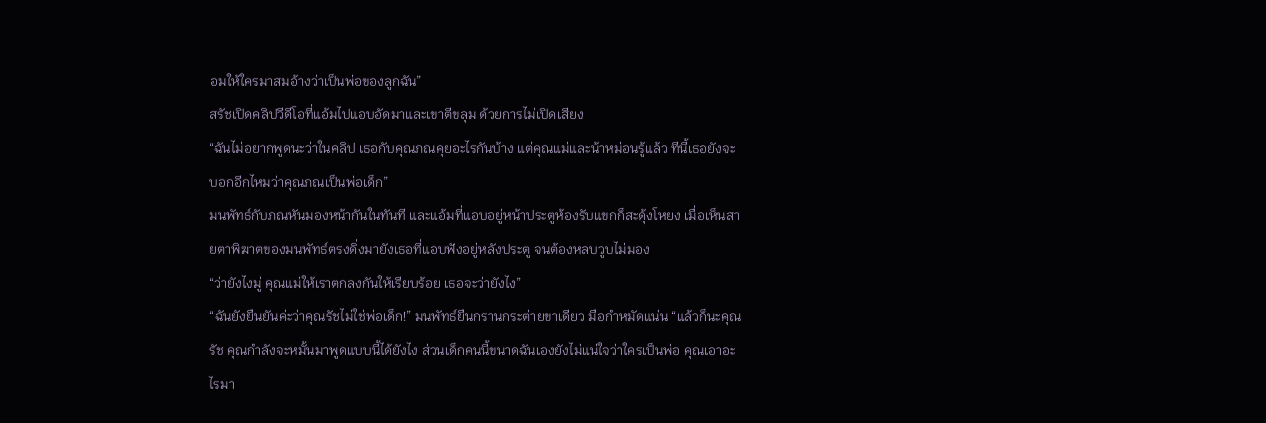อมให้ใครมาสมอ้างว่าเป็นพ่อของลูกฉัน”
สรัชเปิดคลิปวีดีโอที่แอ้มไปแอบอัดมาและเขาตีขลุม ด้วยการไม่เปิดเสียง
“ฉันไม่อยากพูดนะว่าในคลิป เธอกับคุณภณคุยอะไรกันบ้าง แต่คุณแม่และน้าหม่อนรู้แล้ว ทีนี้เธอยังจะบอกอีกไหมว่าคุณภณเป็นพ่อเด็ก”
มนพัทธ์กับภณหันมองหน้ากันในทันที และแอ้มที่แอบอยู่หน้าประตูห้องรับแขกก็สะดุ้งโหยง เมื่อเห็นสายตาพิฆาตของมนพัทธ์ตรงดิ่งมายังเธอที่แอบฟังอยู่หลังประตู จนต้องหลบวูบไม่มอง
“ว่ายังไงมู่ คุณแม่ให้เราตกลงกันให้เรียบร้อย เธอจะว่ายังไง”
“ฉันยังยืนยันค่ะว่าคุณรัชไม่ใช่พ่อเด็ก!” มนพัทธ์ยืนกรานกระต่ายขาเดียว มือกำหมัดแน่น “แล้วก็นะคุณรัช คุณกำลังจะหมั้นมาพูดแบบนี้ได้ยังไง ส่วนเด็กคนนี้ขนาดฉันเองยังไม่แน่ใจว่าใครเป็นพ่อ คุณเอาอะไรมา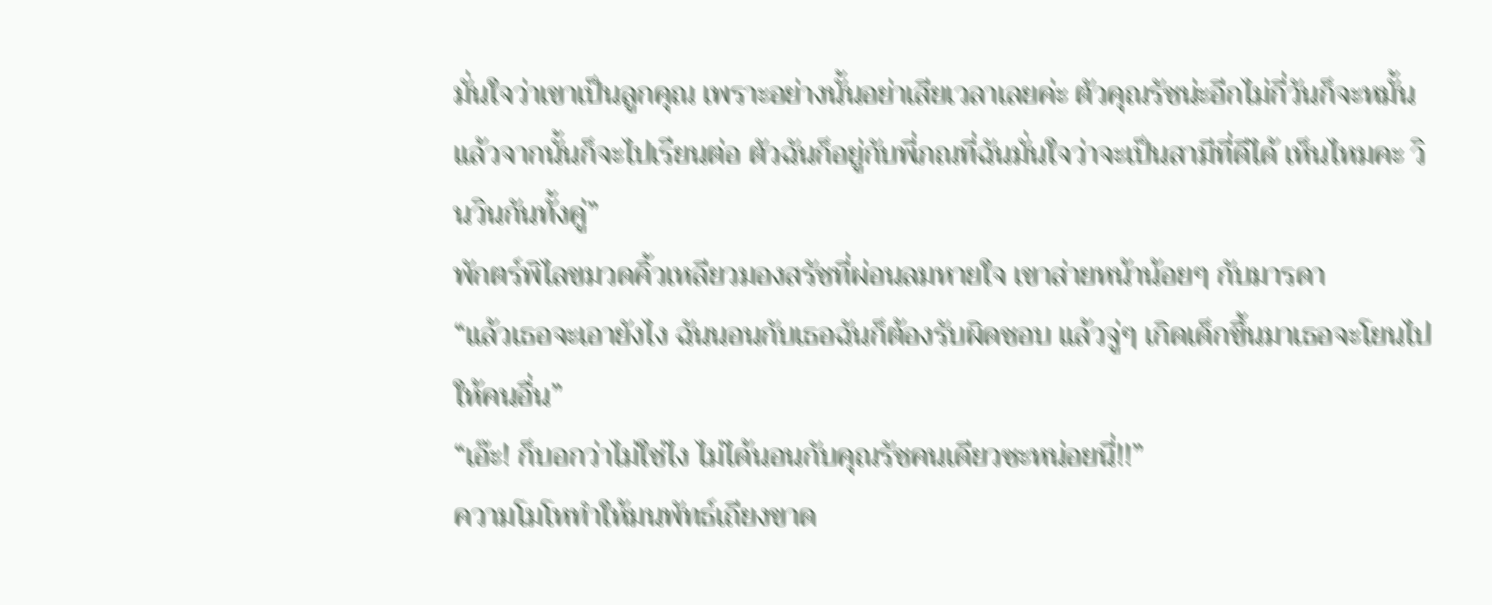มั่นใจว่าเขาเป็นลูกคุณ เพราะอย่างนั้นอย่าเสียเวลาเลยค่ะ ตัวคุณรัชน่ะอีกไม่กี่วันก็จะหมั้นแล้วจากนั้นก็จะไปเรียนต่อ ตัวฉันก็อยู่กับพี่ภณที่ฉันมั่นใจว่าจะเป็นสามีที่ดีได้ เห็นไหมคะ วินวินกันทั้งคู่”
พักตร์พิไลขมวดคิ้วเหลียวมองสรัชที่ผ่อนลมหายใจ เขาส่ายหน้าน้อยๆ กับมารดา
“แล้วเธอจะเอายังไง ฉันนอนกับเธอฉันก็ต้องรับผิดชอบ แล้วจู่ๆ เกิดเด็กขึ้นมาเธอจะโยนไปให้คนอื่น”
“เอ๊ะ! ก็บอกว่าไม่ใช่ไง ไม่ได้นอนกับคุณรัชคนเดียวซะหน่อยนี่!!”
ความโมโหทำให้มนพัทธ์เถียงขาด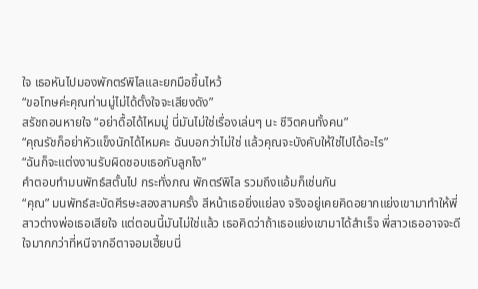ใจ เธอหันไปมองพักตร์พิไลและยกมือขึ้นไหว้
“ขอโทษค่ะคุณท่านมู่ไม่ได้ตั้งใจจะเสียงดัง”
สรัชถอนหายใจ “อย่าดื้อได้ไหมมู่ นี่มันไม่ใช่เรื่องเล่นๆ นะ ชีวิตคนทั้งคน”
“คุณรัชก็อย่าหัวแข็งนักได้ไหมคะ ฉันบอกว่าไม่ใช่ แล้วคุณจะบังคับให้ใช่ไปได้อะไร”
“ฉันก็จะแต่งงานรับผิดชอบเธอกับลูกไง”
คำตอบทำมนพัทธ์สตั้นไป กระทั่งภณ พักตร์พิไล รวมถึงแอ้มก็เช่นกัน
“คุณ” มนพัทธ์สะบัดศีรษะสองสามครั้ง สีหน้าเธอยิ่งแย่ลง จริงอยู่เคยคิดอยากแย่งเขามาทำให้พี่สาวต่างพ่อเธอเสียใจ แต่ตอนนี้มันไม่ใช่แล้ว เธอคิดว่าถ้าเธอแย่งเขามาได้สำเร็จ พี่สาวเธออาจจะดีใจมากกว่าที่หนีจากอีตาจอมเฮี้ยบนี่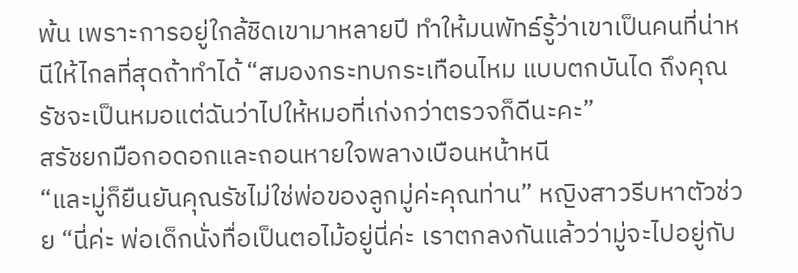พ้น เพราะการอยู่ใกล้ชิดเขามาหลายปี ทำให้มนพัทธ์รู้ว่าเขาเป็นคนที่น่าหนีให้ไกลที่สุดถ้าทำได้ “สมองกระทบกระเทือนไหม แบบตกบันได ถึงคุณรัชจะเป็นหมอแต่ฉันว่าไปให้หมอที่เก่งกว่าตรวจก็ดีนะคะ”
สรัชยกมือกอดอกและถอนหายใจพลางเบือนหน้าหนี
“และมู่ก็ยืนยันคุณรัชไม่ใช่พ่อของลูกมู่ค่ะคุณท่าน” หญิงสาวรีบหาตัวช่วย “นี่ค่ะ พ่อเด็กนั่งทื่อเป็นตอไม้อยู่นี่ค่ะ เราตกลงกันแล้วว่ามู่จะไปอยู่กับ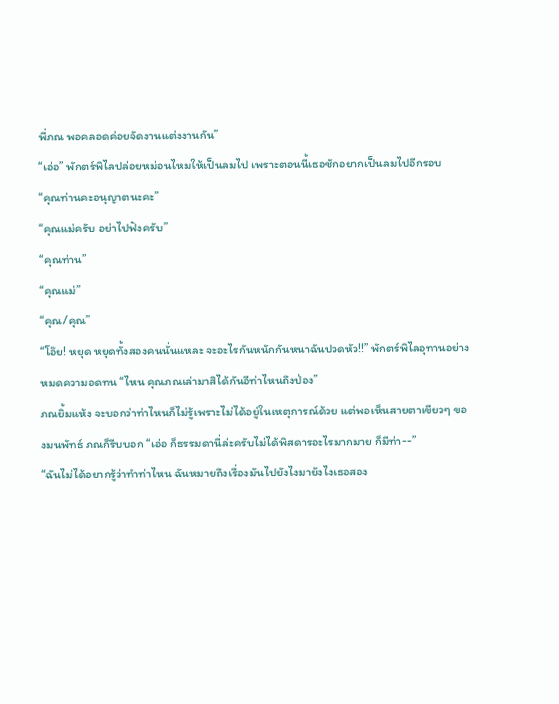พี่ภณ พอคลอดค่อยจัดงานแต่งงานกัน”
“เอ่อ” พักตร์พิไลปล่อยหม่อนไหมให้เป็นลมไป เพราะตอนนี้เธอชักอยากเป็นลมไปอีกรอบ
“คุณท่านคะอนุญาตนะคะ”
“คุณแม่ครับ อย่าไปฟังครับ”
“คุณท่าน”
“คุณแม่”
“คุณ/คุณ”
“โอ๊ย! หยุด หยุดทั้งสองคนนั่นแหละ จะอะไรกันหนักกันหนาฉันปวดหัว!!” พักตร์พิไลอุทานอย่างหมดความอดทน “ไหน คุณภณเล่ามาสิได้กันอีท่าไหนถึงป่อง”
ภณยิ้มแห้ง จะบอกว่าท่าไหนก็ไม่รู้เพราะไม่ได้อยู่ในเหตุการณ์ด้วย แต่พอเห็นสายตาเขียวๆ ของมนพัทธ์ ภณก็รีบบอก “เอ่อ ก็ธรรมดานี่ล่ะครับไม่ได้พิสดารอะไรมากมาย ก็มีท่า--”
“ฉันไม่ได้อยากรู้ว่าทำท่าไหน ฉันหมายถึงเรื่องมันไปยังไงมายังไงเธอสอง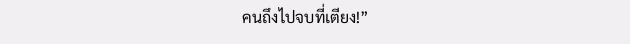คนถึงไปจบที่เตียง!”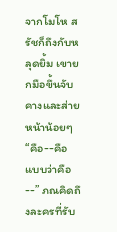จากโมโห สรัชก็ถึงกับหลุดยิ้ม เขายกมือขึ้นจับคางและส่ายหน้าน้อยๆ
“คือ--คือ แบบว่าคือ--” ภณคิดถึงละครที่รับ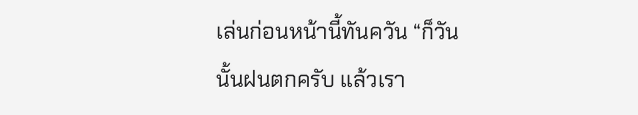เล่นก่อนหน้านี้ทันควัน “ก็วันนั้นฝนตกครับ แล้วเรา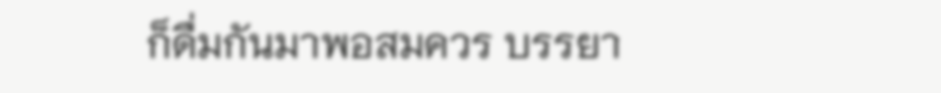ก็ดื่มกันมาพอสมควร บรรยา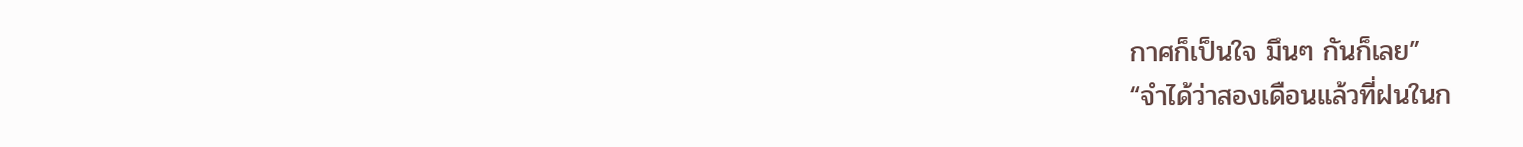กาศก็เป็นใจ มึนๆ กันก็เลย”
“จำได้ว่าสองเดือนแล้วที่ฝนในก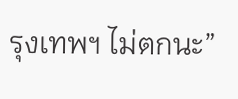รุงเทพฯ ไม่ตกนะ”